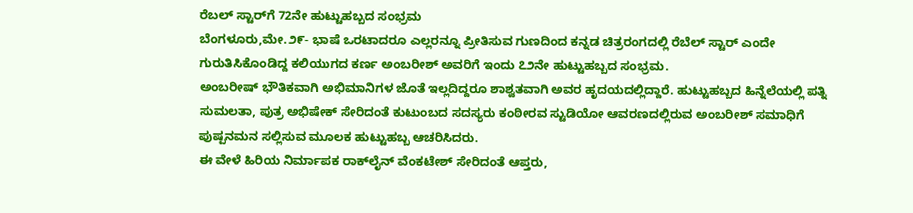ರೆಬಲ್ ಸ್ಟಾರ್‌ಗೆ 72ನೇ ಹುಟ್ಟುಹಬ್ಬದ ಸಂಭ್ರಮ
ಬೆಂಗಳೂರು,ಮೇ.೨೯- ಭಾಷೆ ಒರಟಾದರೂ ಎಲ್ಲರನ್ನೂ ಪ್ರೀತಿಸುವ ಗುಣದಿಂದ ಕನ್ನಡ ಚಿತ್ರರಂಗದಲ್ಲಿ ರೆಬೆಲ್ ಸ್ಟಾರ್ ಎಂದೇ ಗುರುತಿಸಿಕೊಂಡಿದ್ದ ಕಲಿಯುಗದ ಕರ್ಣ ಅಂಬರೀಶ್ ಅವರಿಗೆ ಇಂದು ೭೨ನೇ ಹುಟ್ಟುಹಬ್ಬದ ಸಂಭ್ರಮ.
ಅಂಬರೀಷ್ ಭೌತಿಕವಾಗಿ ಅಭಿಮಾನಿಗಳ ಜೊತೆ ಇಲ್ಲದಿದ್ದರೂ ಶಾಶ್ವತವಾಗಿ ಅವರ ಹೃದಯದಲ್ಲಿದ್ದಾರೆ. ಹುಟ್ಟುಹಬ್ಬದ ಹಿನ್ನೆಲೆಯಲ್ಲಿ ಪತ್ನಿ ಸುಮಲತಾ, ಪುತ್ರ ಅಭಿಷೇಕ್ ಸೇರಿದಂತೆ ಕುಟುಂಬದ ಸದಸ್ಯರು ಕಂಠೀರವ ಸ್ಟುಡಿಯೋ ಆವರಣದಲ್ಲಿರುವ ಅಂಬರೀಶ್ ಸಮಾಧಿಗೆ ಪುಷ್ಪನಮನ ಸಲ್ಲಿಸುವ ಮೂಲಕ ಹುಟ್ಟುಹಬ್ಬ ಆಚರಿಸಿದರು.
ಈ ವೇಳೆ ಹಿರಿಯ ನಿರ್ಮಾಪಕ ರಾಕ್‌ಲೈನ್ ವೆಂಕಟೇಶ್ ಸೇರಿದಂತೆ ಆಪ್ತರು,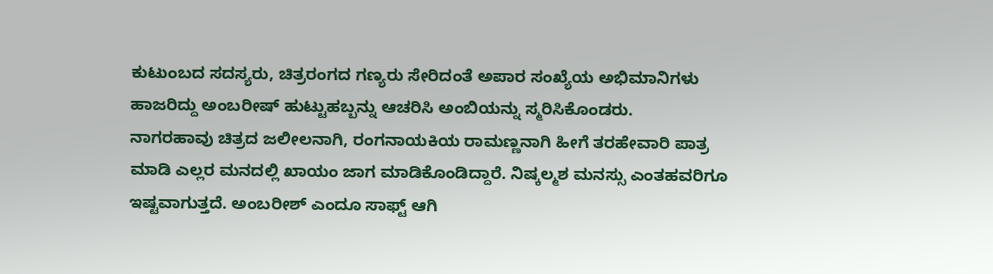ಕುಟುಂಬದ ಸದಸ್ಯರು, ಚಿತ್ರರಂಗದ ಗಣ್ಯರು ಸೇರಿದಂತೆ ಅಪಾರ ಸಂಖ್ಯೆಯ ಅಭಿಮಾನಿಗಳು ಹಾಜರಿದ್ದು ಅಂಬರೀಷ್ ಹುಟ್ಟುಹಬ್ಬನ್ನು ಆಚರಿಸಿ ಅಂಬಿಯನ್ನು ಸ್ಮರಿಸಿಕೊಂಡರು.
ನಾಗರಹಾವು ಚಿತ್ರದ ಜಲೀಲನಾಗಿ, ರಂಗನಾಯಕಿಯ ರಾಮಣ್ಣನಾಗಿ ಹೀಗೆ ತರಹೇವಾರಿ ಪಾತ್ರ ಮಾಡಿ ಎಲ್ಲರ ಮನದಲ್ಲಿ ಖಾಯಂ ಜಾಗ ಮಾಡಿಕೊಂಡಿದ್ದಾರೆ. ನಿಷ್ಕಲ್ಮಶ ಮನಸ್ಸು ಎಂತಹವರಿಗೂ ಇಷ್ಟವಾಗುತ್ತದೆ. ಅಂಬರೀಶ್ ಎಂದೂ ಸಾಫ್ಟ್ ಆಗಿ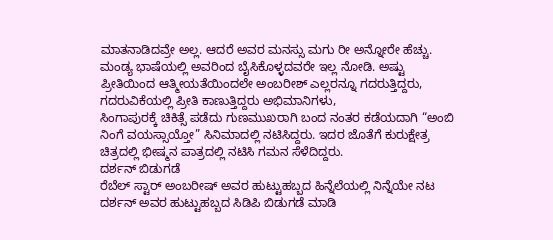ಮಾತನಾಡಿದವ್ರೇ ಅಲ್ಲ. ಆದರೆ ಅವರ ಮನಸ್ಸು ಮಗು ರೀ ಅನ್ನೋರೇ ಹೆಚ್ಚು. ಮಂಡ್ಯ ಭಾಷೆಯಲ್ಲಿ ಅವರಿಂದ ಬೈಸಿಕೊಳ್ಳದವರೇ ಇಲ್ಲ ನೋಡಿ. ಅಷ್ಟು ಪ್ರೀತಿಯಿಂದ ಆತ್ಮೀಯತೆಯಿಂದಲೇ ಅಂಬರೀಶ್ ಎಲ್ಲರನ್ನೂ ಗದರುತ್ತಿದ್ದರು, ಗದರುವಿಕೆಯಲ್ಲಿ ಪ್ರೀತಿ ಕಾಣುತ್ತಿದ್ದರು ಅಭಿಮಾನಿಗಳು,
ಸಿಂಗಾಪುರಕ್ಕೆ ಚಿಕಿತ್ಸೆ ಪಡೆದು ಗುಣಮುಖರಾಗಿ ಬಂದ ನಂತರ ಕಡೆಯದಾಗಿ “ಅಂಬಿ ನಿಂಗೆ ವಯಸ್ಸಾಯ್ತೋ” ಸಿನಿಮಾದಲ್ಲಿ ನಟಿಸಿದ್ದರು. ಇದರ ಜೊತೆಗೆ ಕುರುಕ್ಷೇತ್ರ ಚಿತ್ರದಲ್ಲಿ ಭೀಷ್ಮನ ಪಾತ್ರದಲ್ಲಿ ನಟಿಸಿ ಗಮನ ಸೆಳೆದಿದ್ದರು.
ದರ್ಶನ್ ಬಿಡುಗಡೆ
ರೆಬೆಲ್ ಸ್ಟಾರ್ ಅಂಬರೀಷ್ ಅವರ ಹುಟ್ಟುಹಬ್ಬದ ಹಿನ್ನೆಲೆಯಲ್ಲಿ ನಿನ್ನೆಯೇ ನಟ ದರ್ಶನ್ ಅವರ ಹುಟ್ಟುಹಬ್ಬದ ಸಿಡಿಪಿ ಬಿಡುಗಡೆ ಮಾಡಿ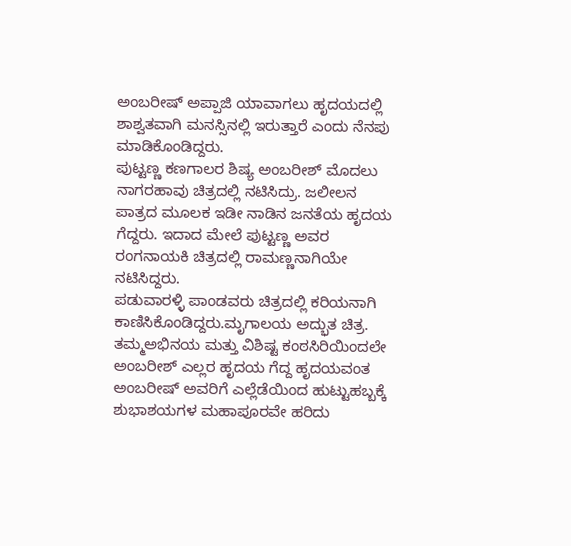ಅಂಬರೀಷ್ ಅಪ್ಪಾಜಿ ಯಾವಾಗಲು ಹೃದಯದಲ್ಲಿ ಶಾಶ್ವತವಾಗಿ ಮನಸ್ಸಿನಲ್ಲಿ ಇರುತ್ತಾರೆ ಎಂದು ನೆನಪು ಮಾಡಿಕೊಂಡಿದ್ದರು.
ಪುಟ್ಟಣ್ಣ ಕಣಗಾಲರ ಶಿಷ್ಯ ಅಂಬರೀಶ್ ಮೊದಲು ನಾಗರಹಾವು ಚಿತ್ರದಲ್ಲಿ ನಟಿಸಿದ್ರು. ಜಲೀಲನ ಪಾತ್ರದ ಮೂಲಕ ಇಡೀ ನಾಡಿನ ಜನತೆಯ ಹೃದಯ ಗೆದ್ದರು. ಇದಾದ ಮೇಲೆ ಪುಟ್ಟಣ್ಣ ಅವರ ರಂಗನಾಯಕಿ ಚಿತ್ರದಲ್ಲಿ ರಾಮಣ್ಣನಾಗಿಯೇ ನಟಿಸಿದ್ದರು.
ಪಡುವಾರಳ್ಳಿ ಪಾಂಡವರು ಚಿತ್ರದಲ್ಲಿ ಕರಿಯನಾಗಿ ಕಾಣಿಸಿಕೊಂಡಿದ್ದರು.ಮೃಗಾಲಯ ಅದ್ಭುತ ಚಿತ್ರ. ತಮ್ಮಅಭಿನಯ ಮತ್ತು ವಿಶಿಷ್ಟ ಕಂಠಸಿರಿಯಿಂದಲೇ ಅಂಬರೀಶ್ ಎಲ್ಲರ ಹೃದಯ ಗೆದ್ದ ಹೃದಯವಂತ ಅಂಬರೀಷ್ ಅವರಿಗೆ ಎಲ್ಲೆಡೆಯಿಂದ ಹುಟ್ಟುಹಬ್ಬಕ್ಕೆ ಶುಭಾಶಯಗಳ ಮಹಾಪೂರವೇ ಹರಿದು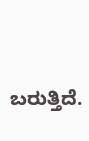ಬರುತ್ತಿದೆ.